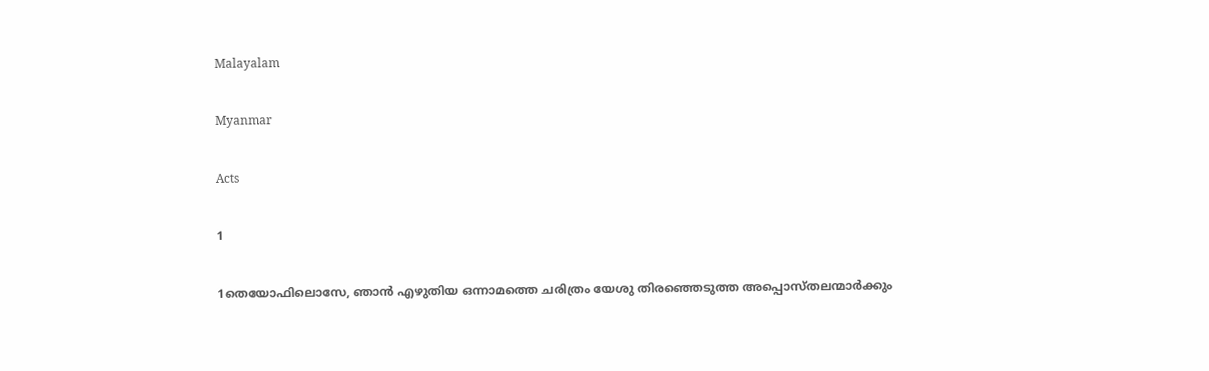Malayalam

Myanmar

Acts

1

1തെയോഫിലൊസേ, ഞാന്‍ എഴുതിയ ഒന്നാമത്തെ ചരിത്രം യേശു തിരഞ്ഞെടുത്ത അപ്പൊസ്തലന്മാര്‍ക്കും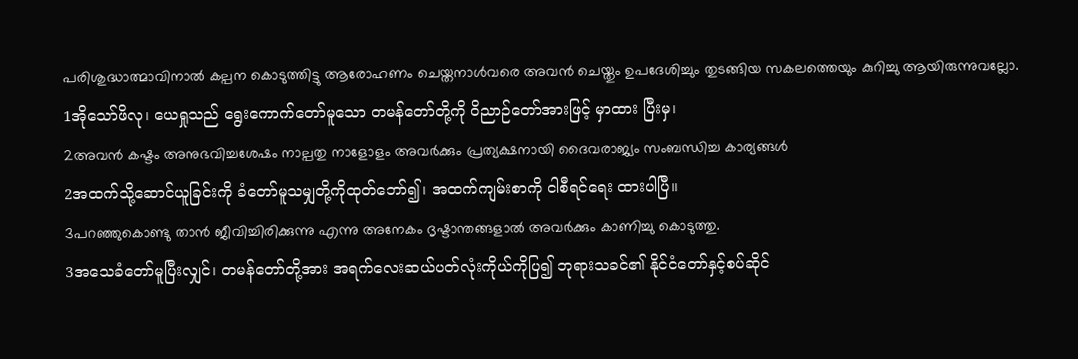പരിശുദ്ധാത്മാവിനാല്‍ കല്പന കൊടുത്തിട്ടു ആരോഹണം ചെയ്തനാള്‍വരെ അവന്‍ ചെയ്തും ഉപദേശിച്ചും തുടങ്ങിയ സകലത്തെയും കുറിച്ചു ആയിരുന്നുവല്ലോ.
1အိုသော်ဖိလု၊ ယေရှုသည် ရွေးကောက်တော်မူသော တမန်တော်တို့ကို ဝိညာဉ်တော်အားဖြင့် မှာထား ပြီးမှ၊
2അവന്‍ കഷ്ടം അനുഭവിച്ചശേഷം നാല്പതു നാളോളം അവര്‍ക്കും പ്രത്യക്ഷനായി ദൈവരാജ്യം സംബന്ധിച്ച കാര്യങ്ങള്‍
2အထက်သို့ဆောင်ယူခြင်းကို ခံတော်မူသမျှတို့ကိုထုတ်ဘော်၍၊ အထက်ကျမ်းစာကို ငါစီရင်ရေး ထားပါပြီ။
3പറഞ്ഞുകൊണ്ടു താന്‍ ജീവിച്ചിരിക്കുന്നു എന്നു അനേകം ദൃഷ്ടാന്തങ്ങളാല്‍ അവര്‍ക്കും കാണിച്ചു കൊടുത്തു.
3အသေခံတော်မူပြီးလျှင်၊ တမန်တော်တို့အား အရက်လေးဆယ်ပတ်လုံးကိုယ်ကိုပြ၍ ဘုရားသခင်၏ နိုင်ငံတော်နှင့်စပ်ဆိုင်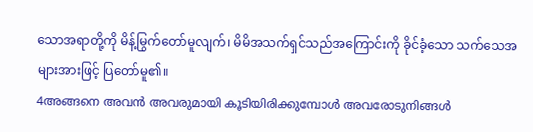သောအရာတို့ကို မိန့်မြွက်တော်မူလျက်၊ မိမိအသက်ရှင်သည်အကြောင်းကို ခိုင်ခံ့သော သက်သေအများအားဖြင့် ပြတော်မူ၏။
4അങ്ങനെ അവന്‍ അവരുമായി കൂടിയിരിക്കുമ്പോള്‍ അവരോടുനിങ്ങള്‍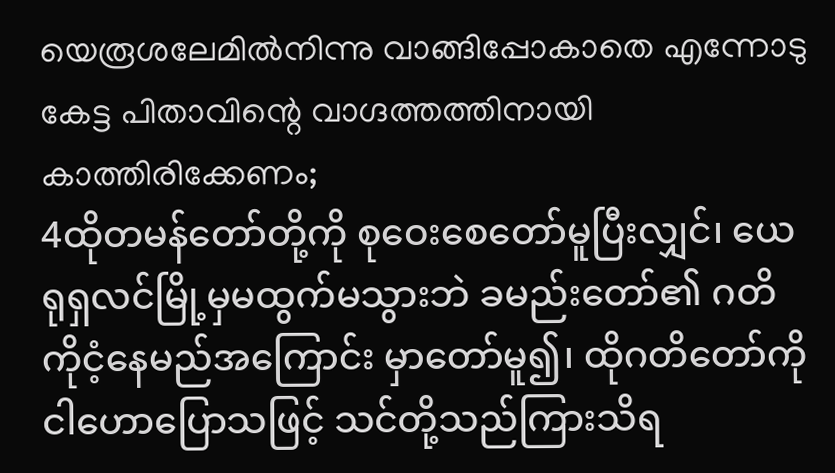യെരൂശലേമില്‍നിന്നു വാങ്ങിപ്പോകാതെ എന്നോടു കേട്ട പിതാവിന്റെ വാഗ്ദത്തത്തിനായി കാത്തിരിക്കേണം;
4ထိုတမန်တော်တို့ကို စုဝေးစေတော်မူပြီးလျှင်၊ ယေရုရှလင်မြို့မှမထွက်မသွားဘဲ ခမည်းတော်၏ ဂတိ ကိုငံ့နေမည်အကြောင်း မှာတော်မူ၍၊ ထိုဂတိတော်ကို ငါဟောပြောသဖြင့် သင်တို့သည်ကြားသိရ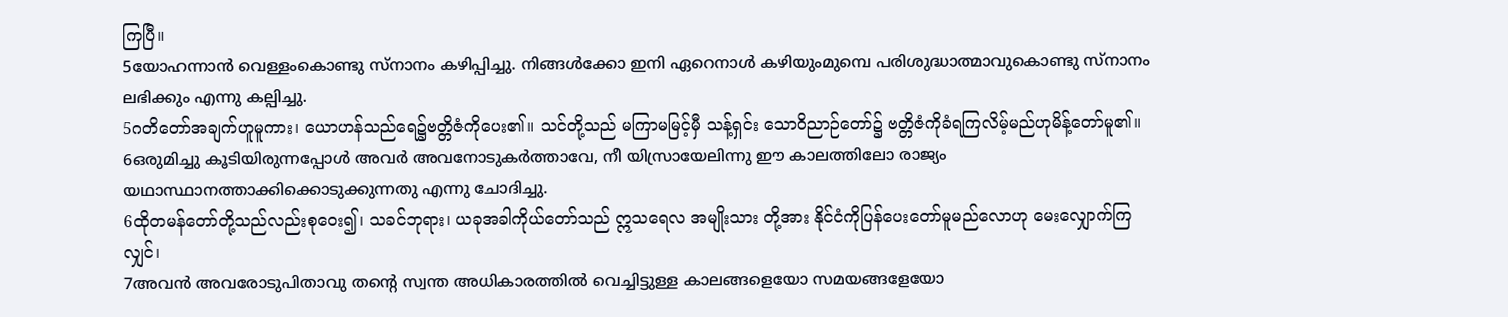ကြပြီ။
5യോഹന്നാന്‍ വെള്ളംകൊണ്ടു സ്നാനം കഴിപ്പിച്ചു. നിങ്ങള്‍ക്കോ ഇനി ഏറെനാള്‍ കഴിയുംമുമ്പെ പരിശുദ്ധാത്മാവുകൊണ്ടു സ്നാനം ലഭിക്കും എന്നു കല്പിച്ചു.
5ဂတိတော်အချက်ဟူမူကား၊ ယောဟန်သည်ရေ၌ဗတ္တိဇံကိုပေး၏။ သင်တို့သည် မကြာမမြင့်မှီ သန့်ရှင်း သောဝိညာဉ်တော်၌ ဗတ္တိဇံကိုခံရကြလိမ့်မည်ဟုမိန့်တော်မူ၏။
6ഒരുമിച്ചു കൂടിയിരുന്നപ്പോള്‍ അവര്‍ അവനോടുകര്‍ത്താവേ, നീ യിസ്രായേലിന്നു ഈ കാലത്തിലോ രാജ്യം യഥാസ്ഥാനത്താക്കിക്കൊടുക്കുന്നതു എന്നു ചോദിച്ചു.
6ထိုတမန်တော်တို့သည်လည်းစုဝေး၍၊ သခင်ဘုရား၊ ယခုအခါကိုယ်တော်သည် ဣသရေလ အမျိုးသား တို့အား နိုင်ငံကိုပြန်ပေးတော်မူမည်လောဟု မေးလျှောက်ကြလျှင်၊
7അവന്‍ അവരോടുപിതാവു തന്റെ സ്വന്ത അധികാരത്തില്‍ വെച്ചിട്ടുള്ള കാലങ്ങളെയോ സമയങ്ങളേയോ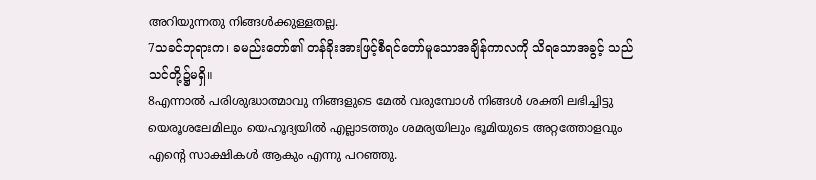അറിയുന്നതു നിങ്ങള്‍ക്കുള്ളതല്ല.
7သခင်ဘုရားက၊ ခမည်းတော်၏ တန်ခိုးအားဖြင့်စီရင်တော်မူသောအချိန်ကာလကို သိရသောအခွင့် သည် သင်တို့၌မရှိ။
8എന്നാല്‍ പരിശുദ്ധാത്മാവു നിങ്ങളുടെ മേല്‍ വരുമ്പോള്‍ നിങ്ങള്‍ ശക്തി ലഭിച്ചിട്ടു യെരൂശലേമിലും യെഹൂദ്യയില്‍ എല്ലാടത്തും ശമര്യയിലും ഭൂമിയുടെ അറ്റത്തോളവും എന്റെ സാക്ഷികള്‍ ആകും എന്നു പറഞ്ഞു.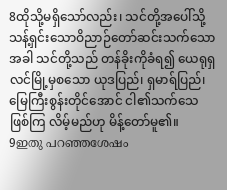8ထိုသို့မရှိသော်လည်း၊ သင်တို့အပေါ်သို့ သန့်ရှင်းသောဝိညာဉ်တော်ဆင်းသက်သောအခါ သင်တို့သည် တန်ခိုးကိုခံရ၍ ယေရုရှလင်မြို့မှစသော ယုဒပြည်၊ ရှမာရ်ပြည်၊ မြေကြီးစွန်းတိုင်အောင် ငါ၏သက်သေဖြစ်ကြ လိမ့်မည်ဟု မိန့်တော်မူ၏။
9ഇതു പറഞ്ഞശേഷം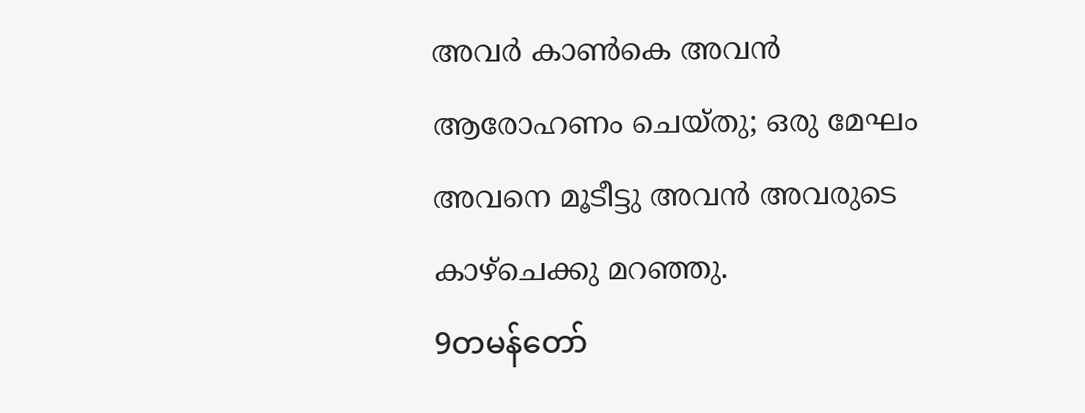അവര്‍ കാണ്‍കെ അവന്‍ ആരോഹണം ചെയ്തു; ഒരു മേഘം അവനെ മൂടീട്ടു അവന്‍ അവരുടെ കാഴ്ചെക്കു മറഞ്ഞു.
9တမန်တော်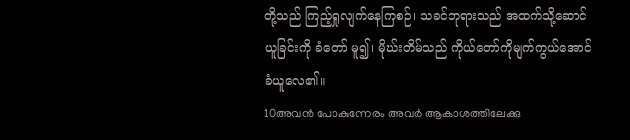တို့သည် ကြည့်ရှုလျက်နေကြစဉ်၊ သခင်ဘုရားသည် အထက်သို့ဆောင်ယူခြင်းကို ခံတော် မူ၍၊ မိုဃ်းတိမ်သည် ကိုယ်တော်ကိုမျက်ကွယ်အောင် ခံယူလေ၏။
10അവന്‍ പോകുന്നേരം അവര്‍ ആകാശത്തിലേക്കു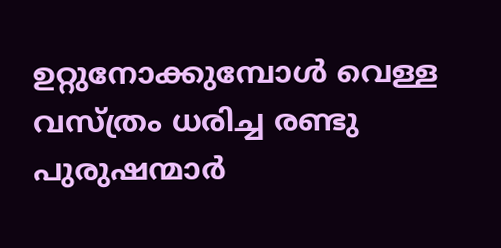ഉറ്റുനോക്കുമ്പോള്‍ വെള്ള വസ്ത്രം ധരിച്ച രണ്ടു പുരുഷന്മാര്‍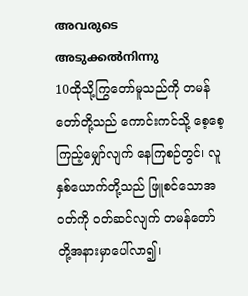അവരുടെ അടുക്കല്‍നിന്നു
10ထိုသို့ကြွတော်မူသည်ကို တမန်တော်တို့သည် ကောင်းကင်သို့ စေ့စေ့ကြည့်မျှော်လျက် နေကြစဉ်တွင်၊ လူနှစ်ယောက်တို့သည် ဖြူစင်သောအဝတ်ကို ဝတ်ဆင်လျက် တမန်တော်တို့အနားမှာပေါ်လာ၍၊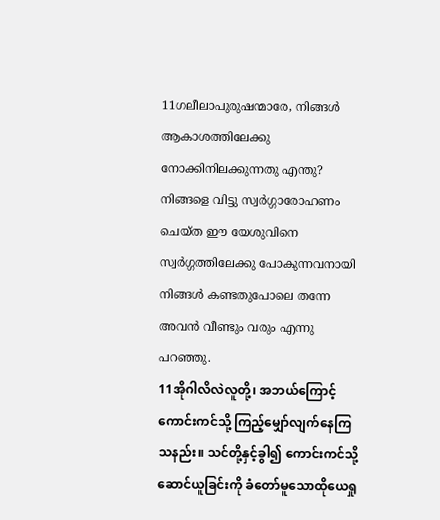11ഗലീലാപുരുഷന്മാരേ, നിങ്ങള്‍ ആകാശത്തിലേക്കു നോക്കിനിലക്കുന്നതു എന്തു? നിങ്ങളെ വിട്ടു സ്വര്‍ഗ്ഗാരോഹണം ചെയ്ത ഈ യേശുവിനെ സ്വര്‍ഗ്ഗത്തിലേക്കു പോകുന്നവനായി നിങ്ങള്‍ കണ്ടതുപോലെ തന്നേ അവന്‍ വീണ്ടും വരും എന്നു പറഞ്ഞു.
11အိုဂါလိလဲလူတို့၊ အဘယ်ကြောင့်ကောင်းကင်သို့ ကြည့်မျှော်လျက်နေကြသနည်း။ သင်တို့နှင့်ခွါ၍ ကောင်းကင်သို့ဆောင်ယူခြင်းကို ခံတော်မူသောထိုယေရှု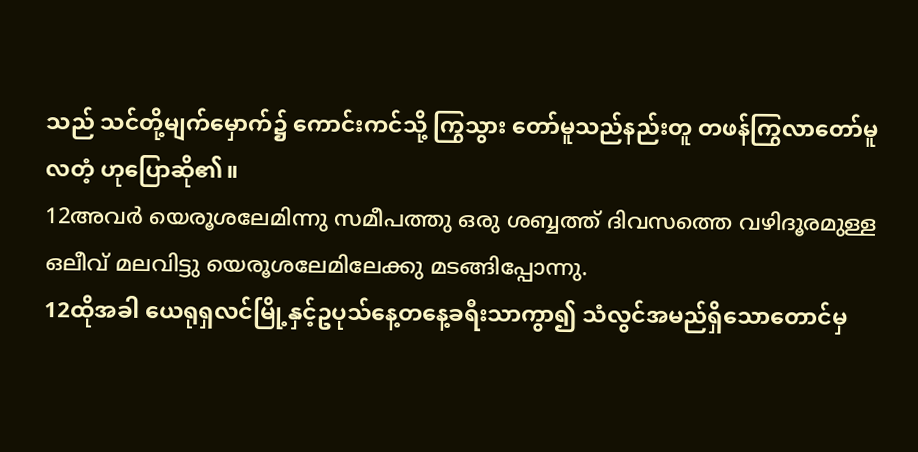သည် သင်တို့မျက်မှောက်၌ ကောင်းကင်သို့ ကြွသွား တော်မူသည်နည်းတူ တဖန်ကြွလာတော်မူလတံ့ ဟုပြောဆို၏။
12അവര്‍ യെരൂശലേമിന്നു സമീപത്തു ഒരു ശബ്ബത്ത് ദിവസത്തെ വഴിദൂരമുള്ള ഒലീവ് മലവിട്ടു യെരൂശലേമിലേക്കു മടങ്ങിപ്പോന്നു.
12ထိုအခါ ယေရုရှလင်မြို့နှင့်ဥပုသ်နေ့တနေ့ခရီးသာကွာ၍ သံလွင်အမည်ရှိသောတောင်မှ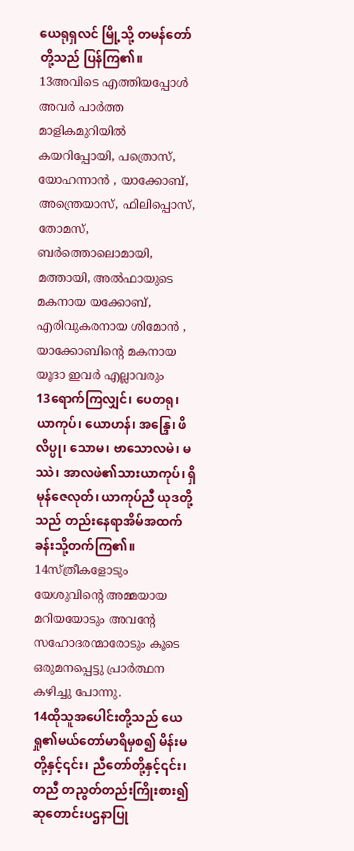ယေရုရှလင် မြို့သို့ တမန်တော်တို့သည် ပြန်ကြ၏။
13അവിടെ എത്തിയപ്പോള്‍ അവര്‍ പാര്‍ത്ത മാളികമുറിയില്‍ കയറിപ്പോയി, പത്രൊസ്, യോഹന്നാന്‍ , യാക്കോബ്, അന്ത്രെയാസ്, ഫിലിപ്പൊസ്, തോമസ്, ബര്‍ത്തൊലൊമായി, മത്തായി, അല്‍ഫായുടെ മകനായ യക്കോബ്, എരിവുകരനായ ശിമോന്‍ , യാക്കോബിന്റെ മകനായ യൂദാ ഇവര്‍ എല്ലാവരും
13ရောက်ကြလျှင်၊ ပေတရု၊ ယာကုပ်၊ ယောဟန်၊ အန္ဒြေ၊ ဖိလိပ္ပု၊ သောမ၊ ဗာသောလမဲ၊ မဿဲ၊ အာလဖဲ၏သားယာကုပ်၊ ရှိမုန်ဇေလုတ်၊ ယာကုပ်ညီ ယုဒတို့သည် တည်းနေရာအိမ်အထက်ခန်းသို့တက်ကြ၏။
14സ്ത്രീകളോടും യേശുവിന്റെ അമ്മയായ മറിയയോടും അവന്റേ സഹോദരന്മാരോടും കൂടെ ഒരുമനപ്പെട്ടു പ്രാര്‍ത്ഥന കഴിച്ചു പോന്നു.
14ထိုသူအပေါင်းတို့သည် ယေရှု၏မယ်တော်မာရိမှစ၍ မိန်းမတို့နှင့်၎င်း၊ ညီတော်တို့နှင့်၎င်း၊ တညီ တညွတ်တည်းကြိုးစား၍ ဆုတောင်းပဌနာပြု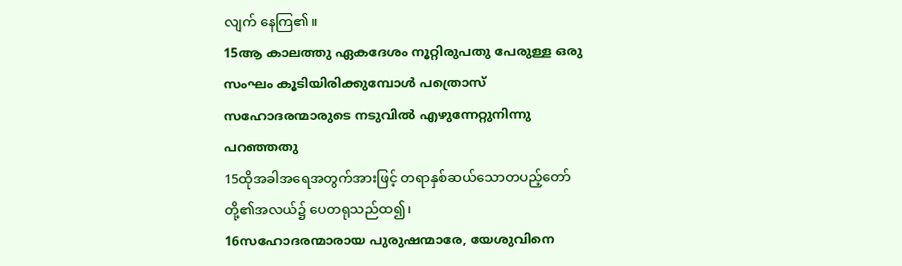လျက် နေကြ၏။
15ആ കാലത്തു ഏകദേശം നൂറ്റിരുപതു പേരുള്ള ഒരു സംഘം കൂടിയിരിക്കുമ്പോള്‍ പത്രൊസ് സഹോദരന്മാരുടെ നടുവില്‍ എഴുന്നേറ്റുനിന്നു പറഞ്ഞതു
15ထိုအခါအရေအတွက်အားဖြင့် တရာနှစ်ဆယ်သောတပည့်တော်တို့၏အလယ်၌ ပေတရုသည်ထ၍၊
16സഹോദരന്മാരായ പുരുഷന്മാരേ, യേശുവിനെ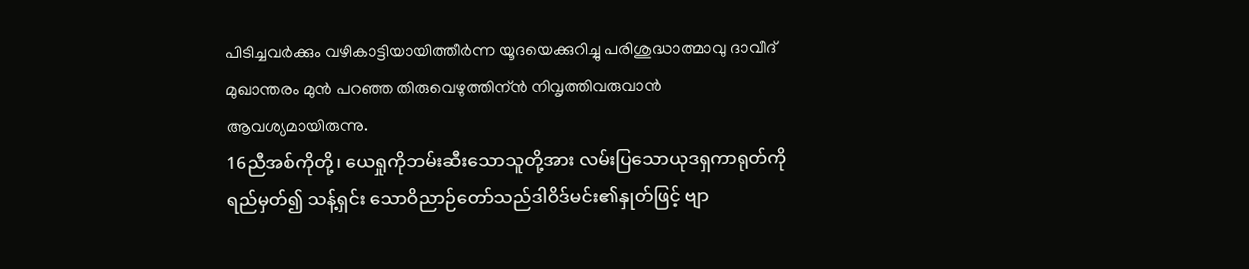പിടിച്ചവര്‍ക്കും വഴികാട്ടിയായിത്തീര്‍ന്ന യൂദയെക്കുറിച്ചു പരിശുദ്ധാത്മാവു ദാവീദ് മുഖാന്തരം മുന്‍ പറഞ്ഞ തിരുവെഴുത്തിന്ന്‍ നിവൃത്തിവരുവാന്‍ ആവശ്യമായിരുന്നു.
16ညီအစ်ကိုတို့၊ ယေရှုကိုဘမ်းဆီးသောသူတို့အား လမ်းပြသောယုဒရှကာရုတ်ကို ရည်မှတ်၍ သန့်ရှင်း သောဝိညာဉ်တော်သည်ဒါဝိဒ်မင်း၏နှုတ်ဖြင့် ဗျာ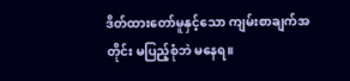ဒိတ်ထားတော်မူနှင့်သော ကျမ်းစာချက်အတိုင်း မပြည့်စုံဘဲ မနေရ။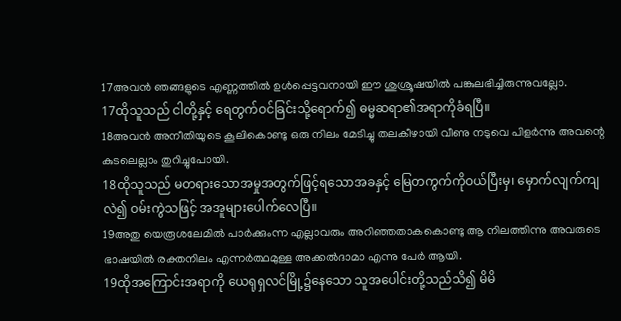17അവന്‍ ഞങ്ങളുടെ എണ്ണത്തില്‍ ഉള്‍പ്പെട്ടവനായി ഈ ശുശ്രൂഷയില്‍ പങ്കുലഭിച്ചിരുന്നുവല്ലോ.
17ထိုသူသည် ငါတို့နှင့် ရေတွက်ဝင်ခြင်းသို့ရောက်၍ ဓမ္မဆရာ၏အရာကိုခံရပြီ။
18അവന്‍ അനീതിയുടെ കൂലികൊണ്ടു ഒരു നിലം മേടിച്ചു തലകീഴായി വീണു നടുവെ പിളര്‍ന്നു അവന്റെ കുടലെല്ലാം തുറിച്ചുപോയി.
18ထိုသူသည် မတရားသောအမှုအတွက်ဖြင့်ရသောအခနှင့် မြေတကွက်ကိုဝယ်ပြီးမှ၊ မှောက်လျက်ကျ လဲ၍ ဝမ်းကွဲသဖြင့် အအူများပေါက်လေပြီ။
19അതു യെരൂശലേമില്‍ പാര്‍ക്കുംന്ന എല്ലാവരും അറിഞ്ഞതാകകൊണ്ടു ആ നിലത്തിന്നു അവരുടെ ഭാഷയില്‍ രക്തനിലം എന്നര്‍ത്ഥമുള്ള അക്കല്‍ദാമാ എന്നു പേര്‍ ആയി.
19ထိုအကြောင်းအရာကို ယေရုရှလင်မြို့၌နေသော သူအပေါင်းတို့သည်သိ၍ မိမိ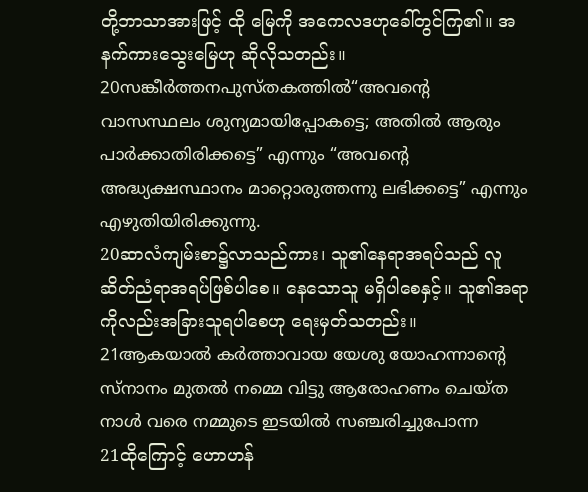တို့ဘာသာအားဖြင့် ထို မြေကို အကေလဒဟုခေါ်တွင်ကြ၏။ အနက်ကားသွေးမြေဟု ဆိုလိုသတည်း။
20സങ്കീര്‍ത്തനപുസ്തകത്തില്‍“അവന്റെ വാസസ്ഥലം ശുന്യമായിപ്പോകട്ടെ; അതില്‍ ആരും പാര്‍ക്കാതിരിക്കട്ടെ” എന്നും “അവന്റെ അദ്ധ്യക്ഷസ്ഥാനം മാറ്റൊരുത്തന്നു ലഭിക്കട്ടെ” എന്നും എഴുതിയിരിക്കുന്നു.
20ဆာလံကျမ်းစာ၌လာသည်ကား၊ သူ၏နေရာအရပ်သည် လူဆိတ်ညံရာအရပ်ဖြစ်ပါစေ။ နေသောသူ မရှိပါစေနှင့်။ သူ၏အရာကိုလည်းအခြားသူရပါစေဟု ရေးမှတ်သတည်း။
21ആകയാല്‍ കര്‍ത്താവായ യേശു യോഹന്നാന്റെ സ്നാനം മുതല്‍ നമ്മെ വിട്ടു ആരോഹണം ചെയ്ത നാള്‍ വരെ നമ്മുടെ ഇടയില്‍ സഞ്ചരിച്ചുപോന്ന
21ထိုကြောင့် ဟောဟန်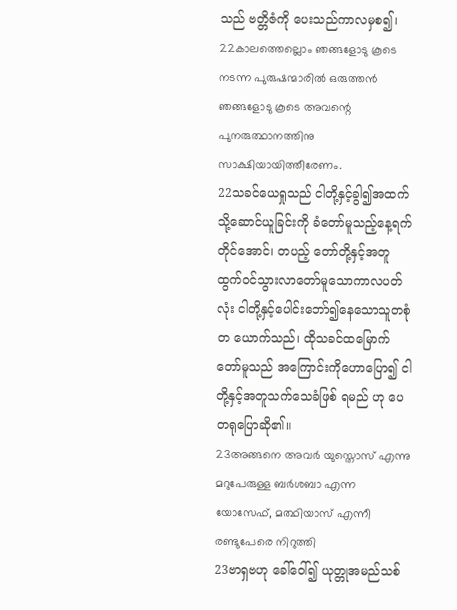သည် ဗတ္တိဇံကို ပေးသည်ကာလမှစ၍၊
22കാലത്തെല്ലൊം ഞങ്ങളോടു കൂടെ നടന്ന പുരുഷന്മാരില്‍ ഒരുത്തന്‍ ഞങ്ങളോടു കൂടെ അവന്റെ പുനരുത്ഥാനത്തിനു സാക്ഷിയായിത്തീരേണം.
22သခင်ယေရှုသည် ငါတို့နှင့်ခွါ၍အထက်သို့ဆောင်ယူခြင်းကို ခံတော်မူသည့်နေ့ရက်တိုင်အောင်၊ တပည့် တော်တို့နှင့်အတူ ထွက်ဝင်သွားလာတော်မူသောကာလပတ်လုံး ငါတို့နှင့်ပေါင်းဘော်၍နေသောသူတစုံတ ယောက်သည်၊ ထိုသခင်ထမြောက်တော်မူသည် အကြောင်းကိုဟောပြော၍ ငါတို့နှင့်အတူသက်သေခံဖြစ် ရမည် ဟု ပေတရုပြောဆို၏။
23അങ്ങനെ അവര്‍ യുസ്തൊസ് എന്നു മറുപേരുള്ള ബര്‍ശബാ എന്ന യോസേഫ്, മത്ഥിയാസ് എന്നീ രണ്ടുപേരെ നിറുത്തി
23ဗာရှဗဟု ခေါ်ဝေါ်၍ ယုတ္တုအမည်သစ်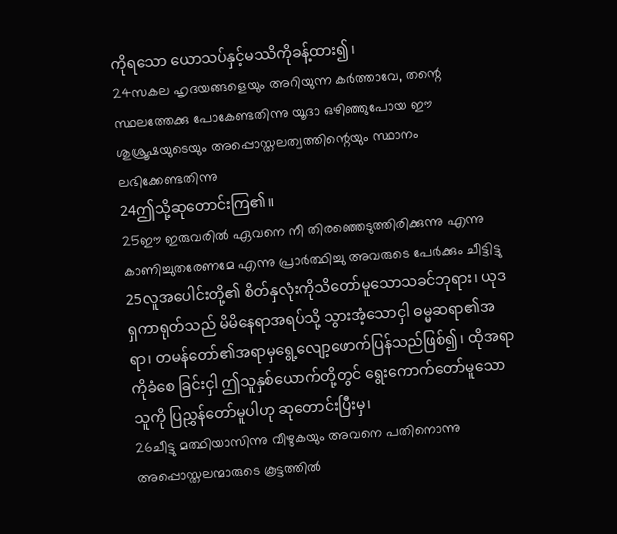ကိုရသော ယောသပ်နှင့်မဿိကိုခန့်ထား၍၊
24സകല ഹൃദയങ്ങളെയും അറിയുന്ന കര്‍ത്താവേ, തന്റെ സ്ഥലത്തേക്കു പോകേണ്ടതിന്നു യൂദാ ഒഴിഞ്ഞുപോയ ഈ ശുശ്രൂഷയുടെയും അപ്പൊസ്തലത്വത്തിന്റെയും സ്ഥാനം ലഭിക്കേണ്ടതിന്നു
24ဤသို့ဆုတောင်းကြ၏။
25ഈ ഇരുവരില്‍ ഏവനെ നീ തിരഞ്ഞെടുത്തിരിക്കുന്നു എന്നു കാണിച്ചുതരേണമേ എന്നു പ്രാര്‍ത്ഥിച്ചു അവരുടെ പേര്‍ക്കും ചീട്ടിട്ടു
25လူအပေါင်းတို့၏ စိတ်နှလုံးကိုသိတော်မူသောသခင်ဘုရား၊ ယုဒရှကာရုတ်သည် မိမိနေရာအရပ်သို့ သွားအံ့သောငှါ ဓမ္မဆရာ၏အရာ၊ တမန်တော်၏အရာမှရွေ့လျော့ဖောက်ပြန်သည်ဖြစ်၍၊ ထိုအရာကိုခံစေ ခြင်းငှါ ဤသူနှစ်ယောက်တို့တွင် ရွေးကောက်တော်မူသောသူကို ပြညွှန်တော်မူပါဟု ဆုတောင်းပြီးမှ၊
26ചീട്ടു മത്ഥിയാസിന്നു വീഴുകയും അവനെ പതിനൊന്നു അപ്പൊസ്തലന്മാരുടെ കൂട്ടത്തില്‍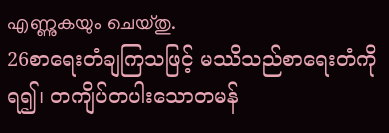എണ്ണുകയും ചെയ്തു.
26စာရေးတံချကြသဖြင့် မဿိသည်စာရေးတံကိုရ၍၊ တကျိပ်တပါးသောတမန်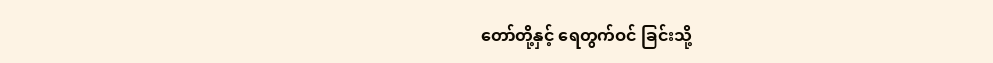တော်တို့နှင့် ရေတွက်ဝင် ခြင်းသို့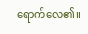ရောက်လေ၏။